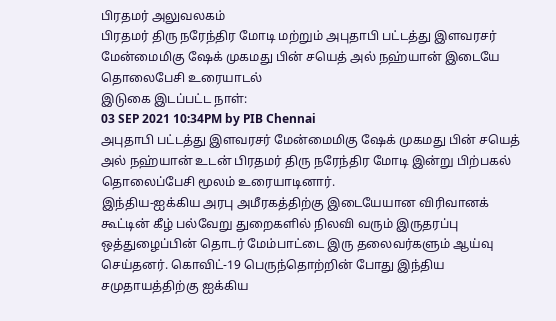பிரதமர் அலுவலகம்
பிரதமர் திரு நரேந்திர மோடி மற்றும் அபுதாபி பட்டத்து இளவரசர் மேன்மைமிகு ஷேக் முகமது பின் சயெத் அல் நஹ்யான் இடையே தொலைபேசி உரையாடல்
இடுகை இடப்பட்ட நாள்:
03 SEP 2021 10:34PM by PIB Chennai
அபுதாபி பட்டத்து இளவரசர் மேன்மைமிகு ஷேக் முகமது பின் சயெத் அல் நஹ்யான் உடன் பிரதமர் திரு நரேந்திர மோடி இன்று பிற்பகல் தொலைப்பேசி மூலம் உரையாடினார்.
இந்திய-ஐக்கிய அரபு அமீரகத்திற்கு இடையேயான விரிவானக் கூட்டின் கீழ் பல்வேறு துறைகளில் நிலவி வரும் இருதரப்பு ஒத்துழைப்பின் தொடர் மேம்பாட்டை இரு தலைவர்களும் ஆய்வு செய்தனர். கொவிட்-19 பெருந்தொற்றின் போது இந்திய சமுதாயத்திற்கு ஐக்கிய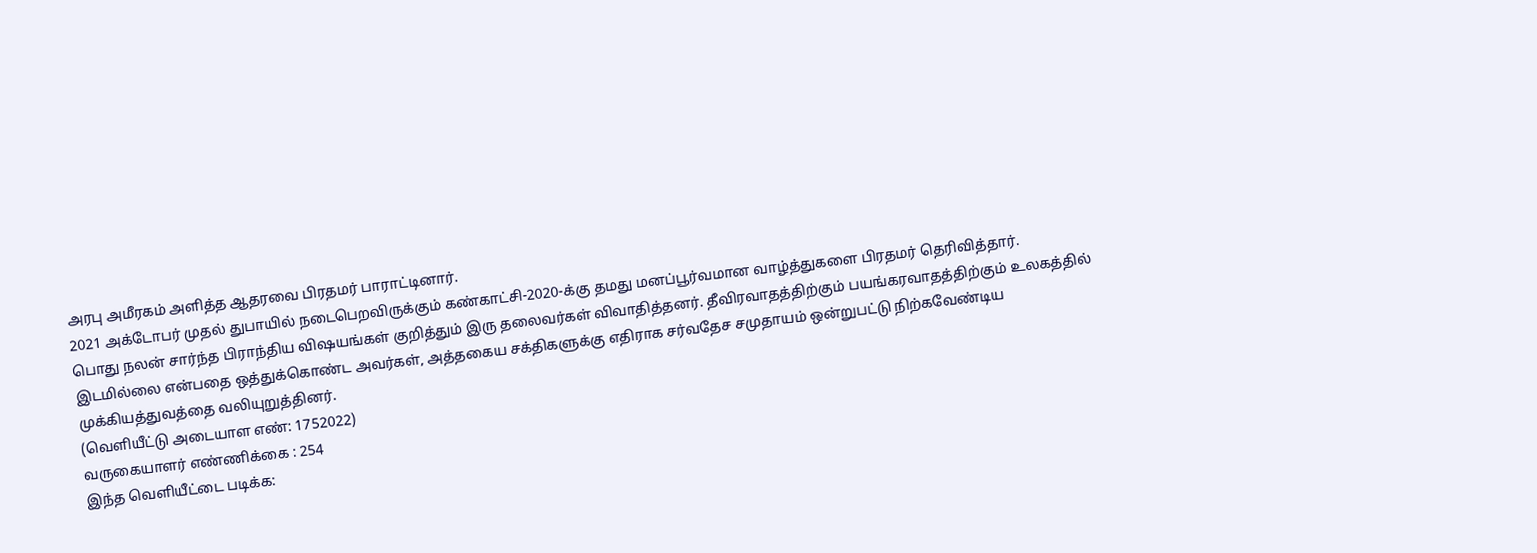அரபு அமீரகம் அளித்த ஆதரவை பிரதமர் பாராட்டினார்.
2021 அக்டோபர் முதல் துபாயில் நடைபெறவிருக்கும் கண்காட்சி-2020-க்கு தமது மனப்பூர்வமான வாழ்த்துகளை பிரதமர் தெரிவித்தார்.
பொது நலன் சார்ந்த பிராந்திய விஷயங்கள் குறித்தும் இரு தலைவர்கள் விவாதித்தனர். தீவிரவாதத்திற்கும் பயங்கரவாதத்திற்கும் உலகத்தில் இடமில்லை என்பதை ஒத்துக்கொண்ட அவர்கள், அத்தகைய சக்திகளுக்கு எதிராக சர்வதேச சமுதாயம் ஒன்றுபட்டு நிற்கவேண்டிய முக்கியத்துவத்தை வலியுறுத்தினர்.
(வெளியீட்டு அடையாள எண்: 1752022)
வருகையாளர் எண்ணிக்கை : 254
இந்த வெளியீட்டை படிக்க: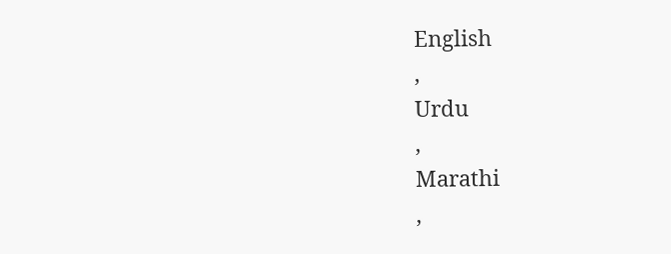English
,
Urdu
,
Marathi
,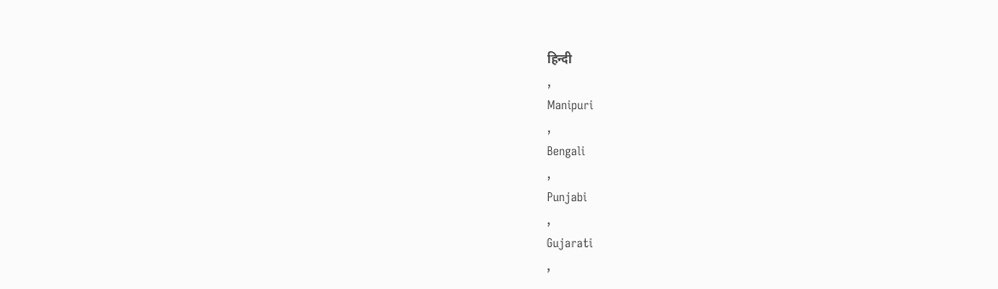हिन्दी
,
Manipuri
,
Bengali
,
Punjabi
,
Gujarati
,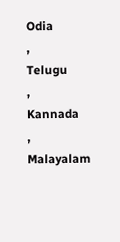Odia
,
Telugu
,
Kannada
,
Malayalam